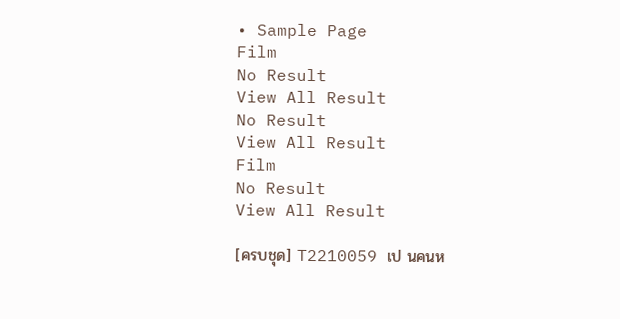• Sample Page
Film
No Result
View All Result
No Result
View All Result
Film
No Result
View All Result

[ครบชุด] T2210059 เป นคนห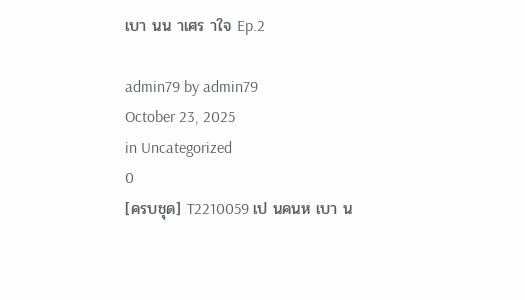เบา นน าเศร าใจ Ep.2

admin79 by admin79
October 23, 2025
in Uncategorized
0
[ครบชุด] T2210059 เป นคนห เบา น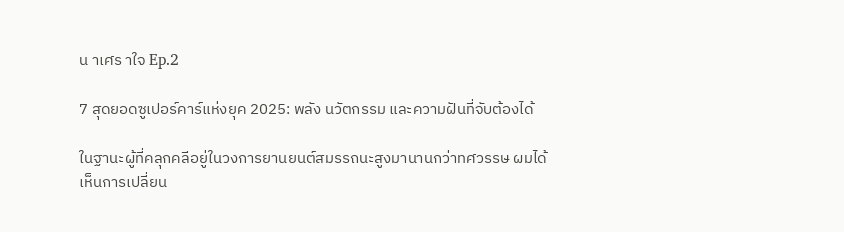น าเศร าใจ Ep.2

7 สุดยอดซูเปอร์คาร์แห่งยุค 2025: พลัง นวัตกรรม และความฝันที่จับต้องได้

ในฐานะผู้ที่คลุกคลีอยู่ในวงการยานยนต์สมรรถนะสูงมานานกว่าทศวรรษ ผมได้เห็นการเปลี่ยน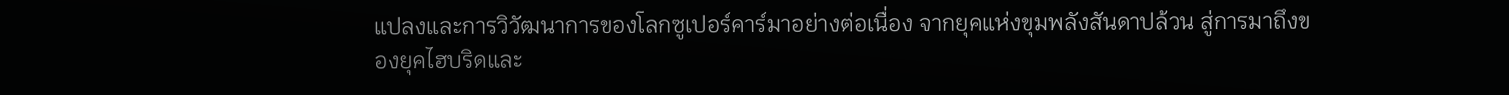แปลงและการวิวัฒนาการของโลกซูเปอร์คาร์มาอย่างต่อเนื่อง จากยุคแห่งขุมพลังสันดาปล้วน สู่การมาถึงของยุคไฮบริดและ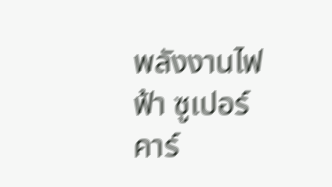พลังงานไฟฟ้า ซูเปอร์คาร์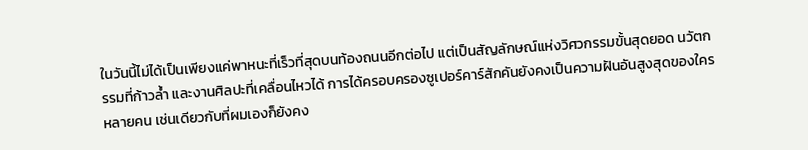ในวันนี้ไม่ได้เป็นเพียงแค่พาหนะที่เร็วที่สุดบนท้องถนนอีกต่อไป แต่เป็นสัญลักษณ์แห่งวิศวกรรมขั้นสุดยอด นวัตกรรมที่ก้าวล้ำ และงานศิลปะที่เคลื่อนไหวได้ การได้ครอบครองซูเปอร์คาร์สักคันยังคงเป็นความฝันอันสูงสุดของใครหลายคน เช่นเดียวกับที่ผมเองก็ยังคง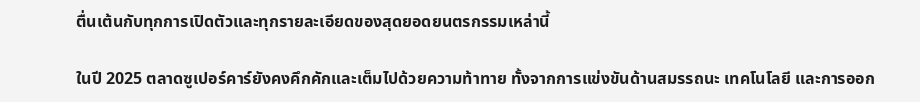ตื่นเต้นกับทุกการเปิดตัวและทุกรายละเอียดของสุดยอดยนตรกรรมเหล่านี้

ในปี 2025 ตลาดซูเปอร์คาร์ยังคงคึกคักและเต็มไปด้วยความท้าทาย ทั้งจากการแข่งขันด้านสมรรถนะ เทคโนโลยี และการออก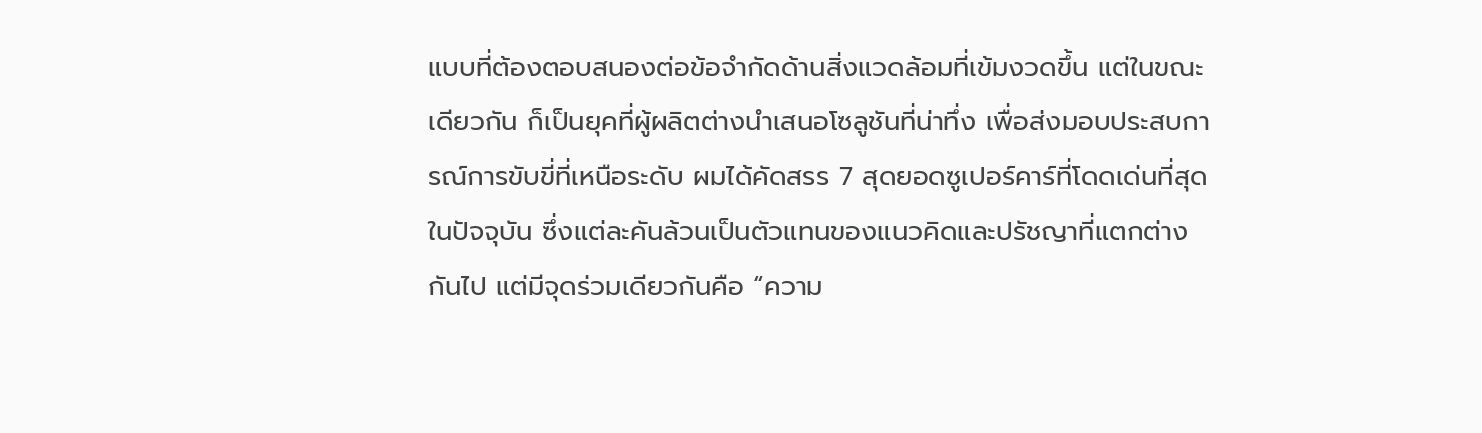แบบที่ต้องตอบสนองต่อข้อจำกัดด้านสิ่งแวดล้อมที่เข้มงวดขึ้น แต่ในขณะเดียวกัน ก็เป็นยุคที่ผู้ผลิตต่างนำเสนอโซลูชันที่น่าทึ่ง เพื่อส่งมอบประสบการณ์การขับขี่ที่เหนือระดับ ผมได้คัดสรร 7 สุดยอดซูเปอร์คาร์ที่โดดเด่นที่สุดในปัจจุบัน ซึ่งแต่ละคันล้วนเป็นตัวแทนของแนวคิดและปรัชญาที่แตกต่างกันไป แต่มีจุดร่วมเดียวกันคือ “ความ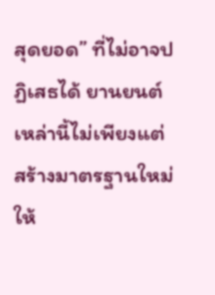สุดยอด” ที่ไม่อาจปฏิเสธได้ ยานยนต์เหล่านี้ไม่เพียงแต่สร้างมาตรฐานใหม่ให้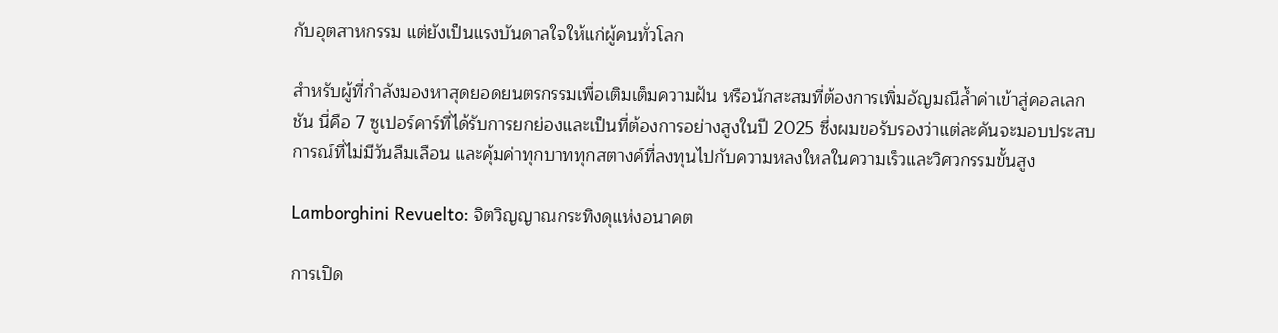กับอุตสาหกรรม แต่ยังเป็นแรงบันดาลใจให้แก่ผู้คนทั่วโลก

สำหรับผู้ที่กำลังมองหาสุดยอดยนตรกรรมเพื่อเติมเต็มความฝัน หรือนักสะสมที่ต้องการเพิ่มอัญมณีล้ำค่าเข้าสู่คอลเลกชัน นี่คือ 7 ซูเปอร์คาร์ที่ได้รับการยกย่องและเป็นที่ต้องการอย่างสูงในปี 2025 ซึ่งผมขอรับรองว่าแต่ละคันจะมอบประสบการณ์ที่ไม่มีวันลืมเลือน และคุ้มค่าทุกบาททุกสตางค์ที่ลงทุนไปกับความหลงใหลในความเร็วและวิศวกรรมขั้นสูง

Lamborghini Revuelto: จิตวิญญาณกระทิงดุแห่งอนาคต

การเปิด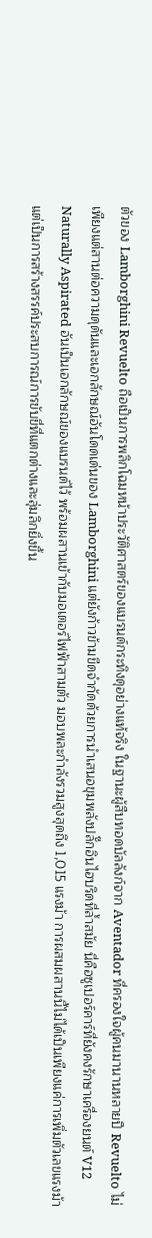ตัวของ Lamborghini Revuelto ถือเป็นการพลิกโฉมหน้าประวัติศาสตร์ของแบรนด์กระทิงดุอย่างแท้จริง ในฐานะผู้สืบทอดบัลลังก์จาก Aventador ที่ครองใจผู้คนมานานหลายปี Revuelto ไม่เพียงแต่สานต่อความดุดันและเอกลักษณ์อันโดดเด่นของ Lamborghini แต่ยังก้าวข้ามขีดจำกัดด้วยการนำเสนอขุมพลังปลั๊กอินไฮบริดที่ล้ำสมัย นี่คือซูเปอร์คาร์ที่ยังคงรักษาเครื่องยนต์ V12 Naturally Aspirated อันเป็นเอกลักษณ์ของแบรนด์ไว้ พร้อมผสานเข้ากับมอเตอร์ไฟฟ้าสามตัว มอบพละกำลังรวมสูงสุดถึง 1,015 แรงม้า การผสมผสานนี้ไม่ได้เป็นเพียงแค่การเพิ่มตัวเลขแรงม้า แต่เป็นการสร้างสรรค์ประสบการณ์การขับขี่ที่แตกต่างและลุ่มลึกยิ่งขึ้น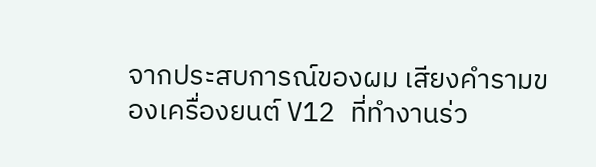จากประสบการณ์ของผม เสียงคำรามของเครื่องยนต์ V12 ที่ทำงานร่ว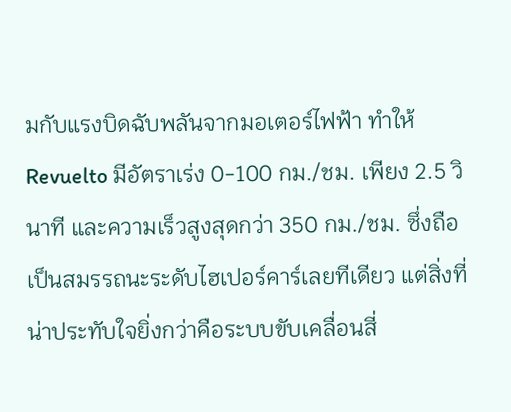มกับแรงบิดฉับพลันจากมอเตอร์ไฟฟ้า ทำให้ Revuelto มีอัตราเร่ง 0-100 กม./ชม. เพียง 2.5 วินาที และความเร็วสูงสุดกว่า 350 กม./ชม. ซึ่งถือเป็นสมรรถนะระดับไฮเปอร์คาร์เลยทีเดียว แต่สิ่งที่น่าประทับใจยิ่งกว่าคือระบบขับเคลื่อนสี่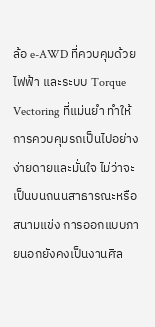ล้อ e-AWD ที่ควบคุมด้วยไฟฟ้า และระบบ Torque Vectoring ที่แม่นยำ ทำให้การควบคุมรถเป็นไปอย่างง่ายดายและมั่นใจ ไม่ว่าจะเป็นบนถนนสาธารณะหรือสนามแข่ง การออกแบบภายนอกยังคงเป็นงานศิล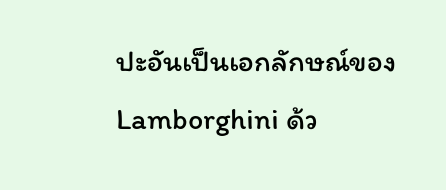ปะอันเป็นเอกลักษณ์ของ Lamborghini ด้ว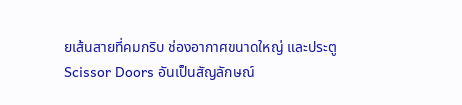ยเส้นสายที่คมกริบ ช่องอากาศขนาดใหญ่ และประตู Scissor Doors อันเป็นสัญลักษณ์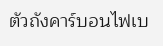ตัวถังคาร์บอนไฟเบ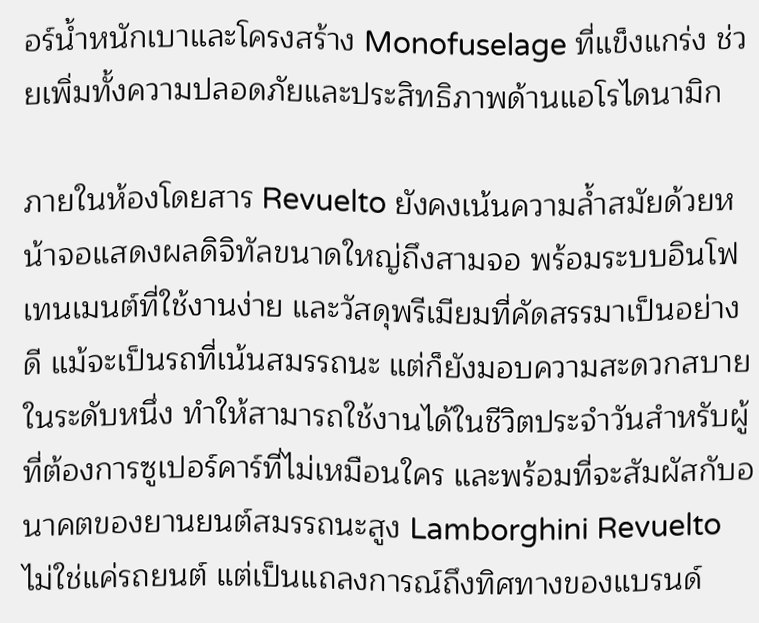อร์น้ำหนักเบาและโครงสร้าง Monofuselage ที่แข็งแกร่ง ช่วยเพิ่มทั้งความปลอดภัยและประสิทธิภาพด้านแอโรไดนามิก

ภายในห้องโดยสาร Revuelto ยังคงเน้นความล้ำสมัยด้วยหน้าจอแสดงผลดิจิทัลขนาดใหญ่ถึงสามจอ พร้อมระบบอินโฟเทนเมนต์ที่ใช้งานง่าย และวัสดุพรีเมียมที่คัดสรรมาเป็นอย่างดี แม้จะเป็นรถที่เน้นสมรรถนะ แต่ก็ยังมอบความสะดวกสบายในระดับหนึ่ง ทำให้สามารถใช้งานได้ในชีวิตประจำวันสำหรับผู้ที่ต้องการซูเปอร์คาร์ที่ไม่เหมือนใคร และพร้อมที่จะสัมผัสกับอนาคตของยานยนต์สมรรถนะสูง Lamborghini Revuelto ไม่ใช่แค่รถยนต์ แต่เป็นแถลงการณ์ถึงทิศทางของแบรนด์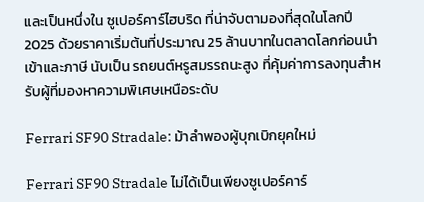และเป็นหนึ่งใน ซูเปอร์คาร์ไฮบริด ที่น่าจับตามองที่สุดในโลกปี 2025 ด้วยราคาเริ่มต้นที่ประมาณ 25 ล้านบาทในตลาดโลกก่อนนำเข้าและภาษี นับเป็น รถยนต์หรูสมรรถนะสูง ที่คุ้มค่าการลงทุนสำหรับผู้ที่มองหาความพิเศษเหนือระดับ

Ferrari SF90 Stradale: ม้าลำพองผู้บุกเบิกยุคใหม่

Ferrari SF90 Stradale ไม่ได้เป็นเพียงซูเปอร์คาร์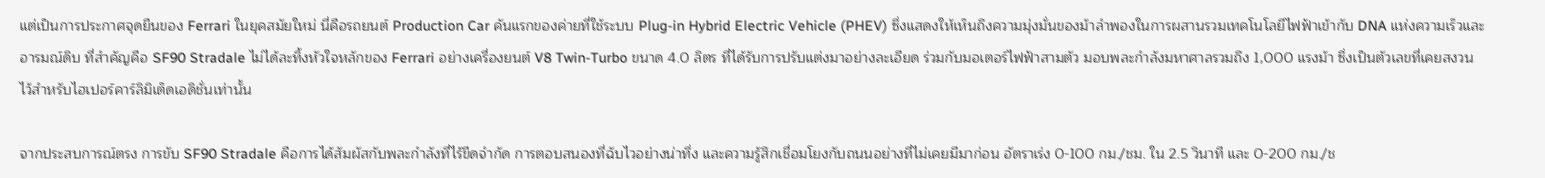แต่เป็นการประกาศจุดยืนของ Ferrari ในยุคสมัยใหม่ นี่คือรถยนต์ Production Car คันแรกของค่ายที่ใช้ระบบ Plug-in Hybrid Electric Vehicle (PHEV) ซึ่งแสดงให้เห็นถึงความมุ่งมั่นของม้าลำพองในการผสานรวมเทคโนโลยีไฟฟ้าเข้ากับ DNA แห่งความเร็วและอารมณ์ดิบ ที่สำคัญคือ SF90 Stradale ไม่ได้ละทิ้งหัวใจหลักของ Ferrari อย่างเครื่องยนต์ V8 Twin-Turbo ขนาด 4.0 ลิตร ที่ได้รับการปรับแต่งมาอย่างละเอียด ร่วมกับมอเตอร์ไฟฟ้าสามตัว มอบพละกำลังมหาศาลรวมถึง 1,000 แรงม้า ซึ่งเป็นตัวเลขที่เคยสงวนไว้สำหรับไฮเปอร์คาร์ลิมิเต็ดเอดิชั่นเท่านั้น

จากประสบการณ์ตรง การขับ SF90 Stradale คือการได้สัมผัสกับพละกำลังที่ไร้ขีดจำกัด การตอบสนองที่ฉับไวอย่างน่าทึ่ง และความรู้สึกเชื่อมโยงกับถนนอย่างที่ไม่เคยมีมาก่อน อัตราเร่ง 0-100 กม./ชม. ใน 2.5 วินาที และ 0-200 กม./ช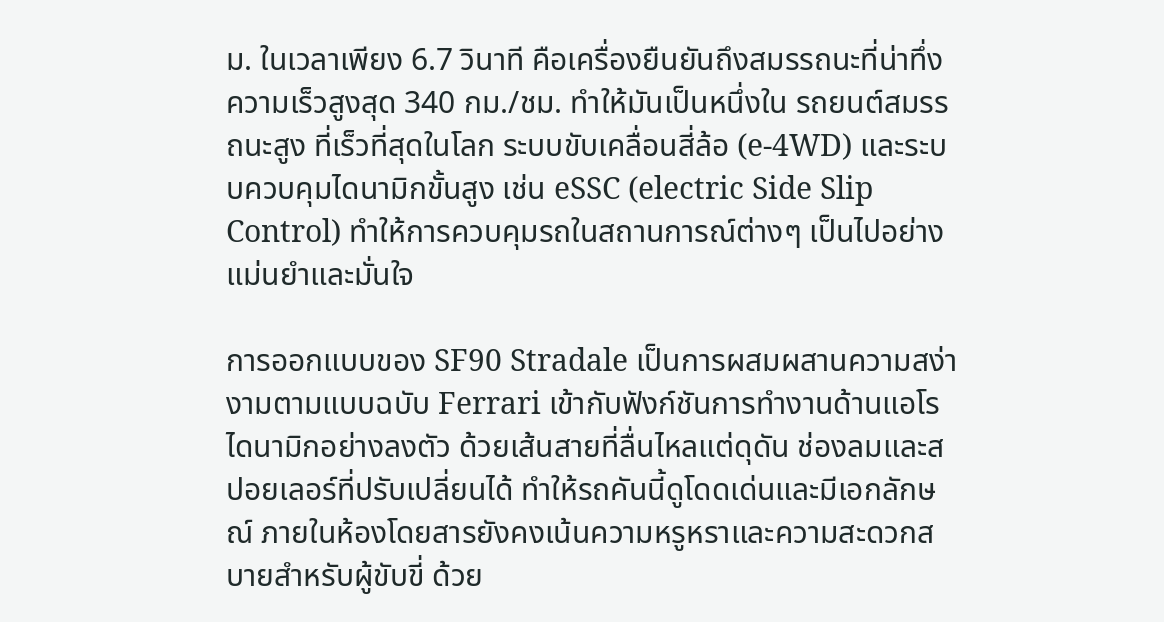ม. ในเวลาเพียง 6.7 วินาที คือเครื่องยืนยันถึงสมรรถนะที่น่าทึ่ง ความเร็วสูงสุด 340 กม./ชม. ทำให้มันเป็นหนึ่งใน รถยนต์สมรรถนะสูง ที่เร็วที่สุดในโลก ระบบขับเคลื่อนสี่ล้อ (e-4WD) และระบบควบคุมไดนามิกขั้นสูง เช่น eSSC (electric Side Slip Control) ทำให้การควบคุมรถในสถานการณ์ต่างๆ เป็นไปอย่างแม่นยำและมั่นใจ

การออกแบบของ SF90 Stradale เป็นการผสมผสานความสง่างามตามแบบฉบับ Ferrari เข้ากับฟังก์ชันการทำงานด้านแอโรไดนามิกอย่างลงตัว ด้วยเส้นสายที่ลื่นไหลแต่ดุดัน ช่องลมและสปอยเลอร์ที่ปรับเปลี่ยนได้ ทำให้รถคันนี้ดูโดดเด่นและมีเอกลักษณ์ ภายในห้องโดยสารยังคงเน้นความหรูหราและความสะดวกสบายสำหรับผู้ขับขี่ ด้วย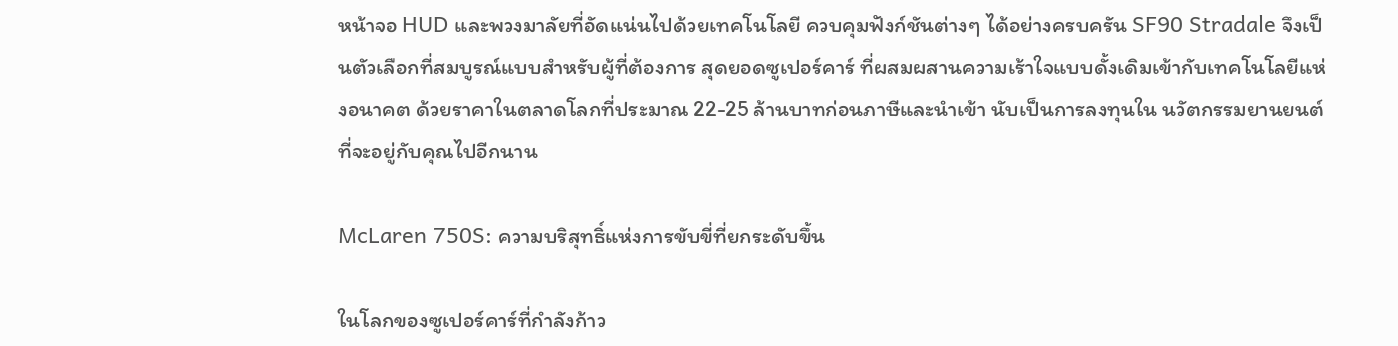หน้าจอ HUD และพวงมาลัยที่อัดแน่นไปด้วยเทคโนโลยี ควบคุมฟังก์ชันต่างๆ ได้อย่างครบครัน SF90 Stradale จึงเป็นตัวเลือกที่สมบูรณ์แบบสำหรับผู้ที่ต้องการ สุดยอดซูเปอร์คาร์ ที่ผสมผสานความเร้าใจแบบดั้งเดิมเข้ากับเทคโนโลยีแห่งอนาคต ด้วยราคาในตลาดโลกที่ประมาณ 22-25 ล้านบาทก่อนภาษีและนำเข้า นับเป็นการลงทุนใน นวัตกรรมยานยนต์ ที่จะอยู่กับคุณไปอีกนาน

McLaren 750S: ความบริสุทธิ์แห่งการขับขี่ที่ยกระดับขึ้น

ในโลกของซูเปอร์คาร์ที่กำลังก้าว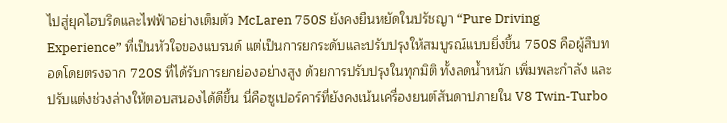ไปสู่ยุคไฮบริดและไฟฟ้าอย่างเต็มตัว McLaren 750S ยังคงยืนหยัดในปรัชญา “Pure Driving Experience” ที่เป็นหัวใจของแบรนด์ แต่เป็นการยกระดับและปรับปรุงให้สมบูรณ์แบบยิ่งขึ้น 750S คือผู้สืบทอดโดยตรงจาก 720S ที่ได้รับการยกย่องอย่างสูง ด้วยการปรับปรุงในทุกมิติ ทั้งลดน้ำหนัก เพิ่มพละกำลัง และปรับแต่งช่วงล่างให้ตอบสนองได้ดีขึ้น นี่คือซูเปอร์คาร์ที่ยังคงเน้นเครื่องยนต์สันดาปภายใน V8 Twin-Turbo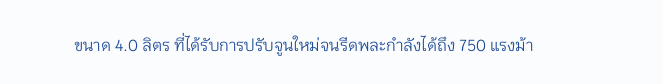ขนาด 4.0 ลิตร ที่ได้รับการปรับจูนใหม่จนรีดพละกำลังได้ถึง 750 แรงม้า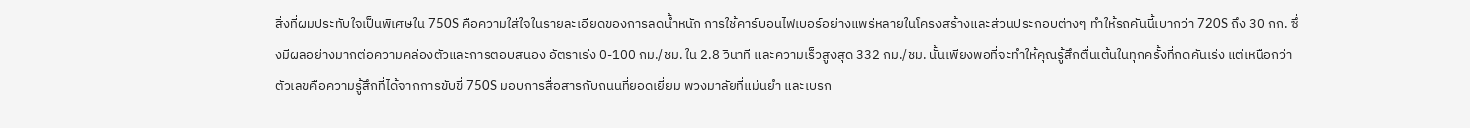สิ่งที่ผมประทับใจเป็นพิเศษใน 750S คือความใส่ใจในรายละเอียดของการลดน้ำหนัก การใช้คาร์บอนไฟเบอร์อย่างแพร่หลายในโครงสร้างและส่วนประกอบต่างๆ ทำให้รถคันนี้เบากว่า 720S ถึง 30 กก. ซึ่งมีผลอย่างมากต่อความคล่องตัวและการตอบสนอง อัตราเร่ง 0-100 กม./ชม. ใน 2.8 วินาที และความเร็วสูงสุด 332 กม./ชม. นั้นเพียงพอที่จะทำให้คุณรู้สึกตื่นเต้นในทุกครั้งที่กดคันเร่ง แต่เหนือกว่าตัวเลขคือความรู้สึกที่ได้จากการขับขี่ 750S มอบการสื่อสารกับถนนที่ยอดเยี่ยม พวงมาลัยที่แม่นยำ และเบรก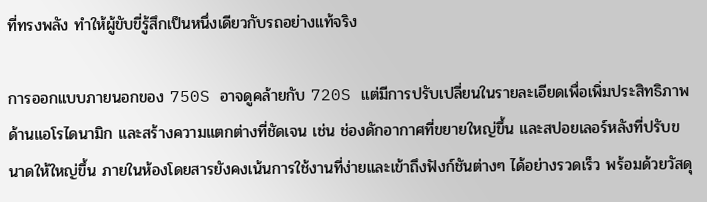ที่ทรงพลัง ทำให้ผู้ขับขี่รู้สึกเป็นหนึ่งเดียวกับรถอย่างแท้จริง

การออกแบบภายนอกของ 750S อาจดูคล้ายกับ 720S แต่มีการปรับเปลี่ยนในรายละเอียดเพื่อเพิ่มประสิทธิภาพด้านแอโรไดนามิก และสร้างความแตกต่างที่ชัดเจน เช่น ช่องดักอากาศที่ขยายใหญ่ขึ้น และสปอยเลอร์หลังที่ปรับขนาดให้ใหญ่ขึ้น ภายในห้องโดยสารยังคงเน้นการใช้งานที่ง่ายและเข้าถึงฟังก์ชันต่างๆ ได้อย่างรวดเร็ว พร้อมด้วยวัสดุ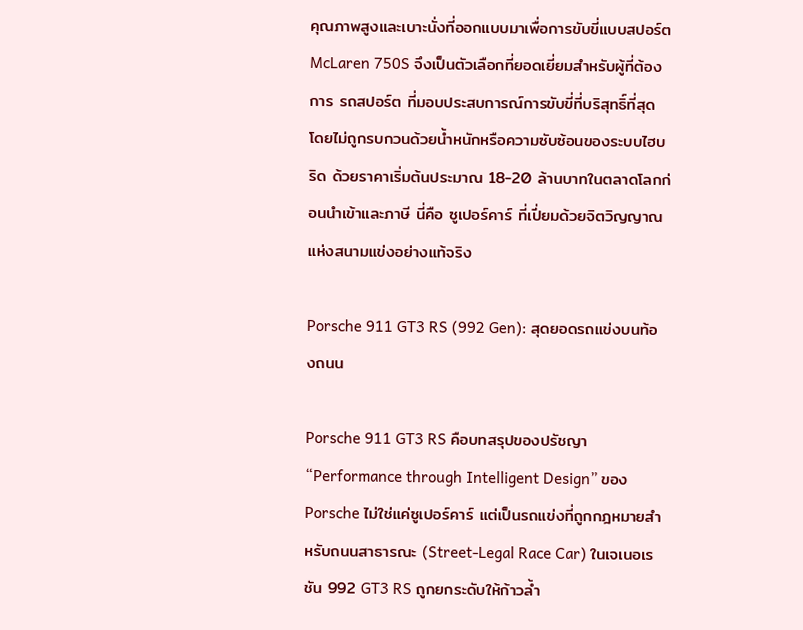คุณภาพสูงและเบาะนั่งที่ออกแบบมาเพื่อการขับขี่แบบสปอร์ต McLaren 750S จึงเป็นตัวเลือกที่ยอดเยี่ยมสำหรับผู้ที่ต้องการ รถสปอร์ต ที่มอบประสบการณ์การขับขี่ที่บริสุทธิ์ที่สุด โดยไม่ถูกรบกวนด้วยน้ำหนักหรือความซับซ้อนของระบบไฮบริด ด้วยราคาเริ่มต้นประมาณ 18-20 ล้านบาทในตลาดโลกก่อนนำเข้าและภาษี นี่คือ ซูเปอร์คาร์ ที่เปี่ยมด้วยจิตวิญญาณแห่งสนามแข่งอย่างแท้จริง

Porsche 911 GT3 RS (992 Gen): สุดยอดรถแข่งบนท้องถนน

Porsche 911 GT3 RS คือบทสรุปของปรัชญา “Performance through Intelligent Design” ของ Porsche ไม่ใช่แค่ซูเปอร์คาร์ แต่เป็นรถแข่งที่ถูกกฎหมายสำหรับถนนสาธารณะ (Street-Legal Race Car) ในเจเนอเรชัน 992 GT3 RS ถูกยกระดับให้ก้าวล้ำ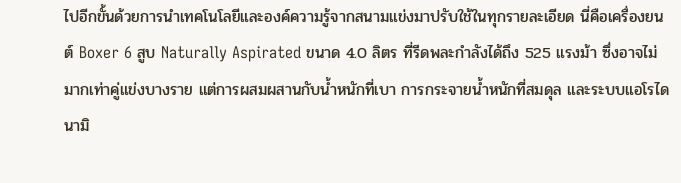ไปอีกขั้นด้วยการนำเทคโนโลยีและองค์ความรู้จากสนามแข่งมาปรับใช้ในทุกรายละเอียด นี่คือเครื่องยนต์ Boxer 6 สูบ Naturally Aspirated ขนาด 4.0 ลิตร ที่รีดพละกำลังได้ถึง 525 แรงม้า ซึ่งอาจไม่มากเท่าคู่แข่งบางราย แต่การผสมผสานกับน้ำหนักที่เบา การกระจายน้ำหนักที่สมดุล และระบบแอโรไดนามิ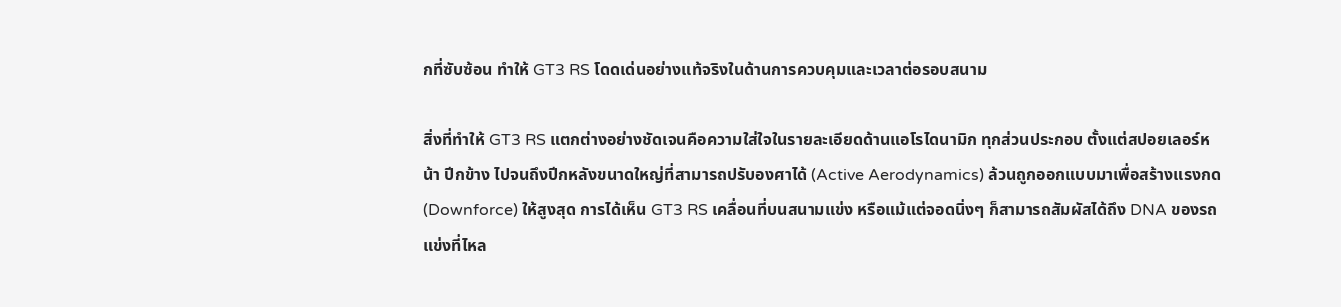กที่ซับซ้อน ทำให้ GT3 RS โดดเด่นอย่างแท้จริงในด้านการควบคุมและเวลาต่อรอบสนาม

สิ่งที่ทำให้ GT3 RS แตกต่างอย่างชัดเจนคือความใส่ใจในรายละเอียดด้านแอโรไดนามิก ทุกส่วนประกอบ ตั้งแต่สปอยเลอร์หน้า ปีกข้าง ไปจนถึงปีกหลังขนาดใหญ่ที่สามารถปรับองศาได้ (Active Aerodynamics) ล้วนถูกออกแบบมาเพื่อสร้างแรงกด (Downforce) ให้สูงสุด การได้เห็น GT3 RS เคลื่อนที่บนสนามแข่ง หรือแม้แต่จอดนิ่งๆ ก็สามารถสัมผัสได้ถึง DNA ของรถแข่งที่ไหล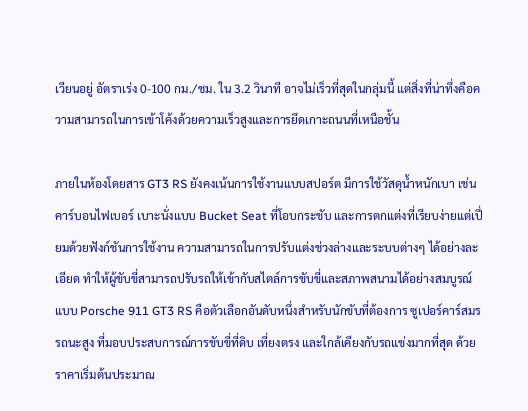เวียนอยู่ อัตราเร่ง 0-100 กม./ชม. ใน 3.2 วินาที อาจไม่เร็วที่สุดในกลุ่มนี้ แต่สิ่งที่น่าทึ่งคือความสามารถในการเข้าโค้งด้วยความเร็วสูงและการยึดเกาะถนนที่เหนือชั้น

ภายในห้องโดยสาร GT3 RS ยังคงเน้นการใช้งานแบบสปอร์ต มีการใช้วัสดุน้ำหนักเบา เช่น คาร์บอนไฟเบอร์ เบาะนั่งแบบ Bucket Seat ที่โอบกระชับ และการตกแต่งที่เรียบง่ายแต่เปี่ยมด้วยฟังก์ชันการใช้งาน ความสามารถในการปรับแต่งช่วงล่างและระบบต่างๆ ได้อย่างละเอียด ทำให้ผู้ขับขี่สามารถปรับรถให้เข้ากับสไตล์การขับขี่และสภาพสนามได้อย่างสมบูรณ์แบบ Porsche 911 GT3 RS คือตัวเลือกอันดับหนึ่งสำหรับนักขับที่ต้องการ ซูเปอร์คาร์สมรรถนะสูง ที่มอบประสบการณ์การขับขี่ที่ดิบ เที่ยงตรง และใกล้เคียงกับรถแข่งมากที่สุด ด้วยราคาเริ่มต้นประมาณ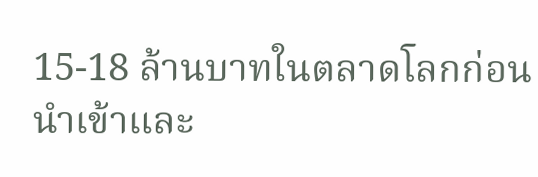15-18 ล้านบาทในตลาดโลกก่อนนำเข้าและ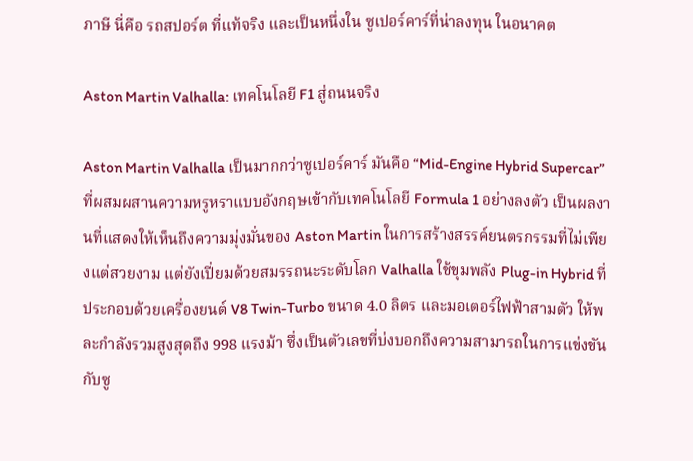ภาษี นี่คือ รถสปอร์ต ที่แท้จริง และเป็นหนึ่งใน ซูเปอร์คาร์ที่น่าลงทุน ในอนาคต

Aston Martin Valhalla: เทคโนโลยี F1 สู่ถนนจริง

Aston Martin Valhalla เป็นมากกว่าซูเปอร์คาร์ มันคือ “Mid-Engine Hybrid Supercar” ที่ผสมผสานความหรูหราแบบอังกฤษเข้ากับเทคโนโลยี Formula 1 อย่างลงตัว เป็นผลงานที่แสดงให้เห็นถึงความมุ่งมั่นของ Aston Martin ในการสร้างสรรค์ยนตรกรรมที่ไม่เพียงแต่สวยงาม แต่ยังเปี่ยมด้วยสมรรถนะระดับโลก Valhalla ใช้ขุมพลัง Plug-in Hybrid ที่ประกอบด้วยเครื่องยนต์ V8 Twin-Turbo ขนาด 4.0 ลิตร และมอเตอร์ไฟฟ้าสามตัว ให้พละกำลังรวมสูงสุดถึง 998 แรงม้า ซึ่งเป็นตัวเลขที่บ่งบอกถึงความสามารถในการแข่งขันกับซู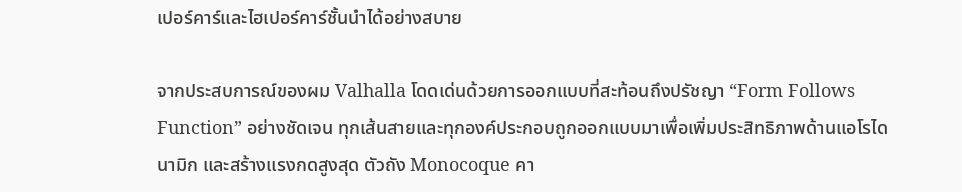เปอร์คาร์และไฮเปอร์คาร์ชั้นนำได้อย่างสบาย

จากประสบการณ์ของผม Valhalla โดดเด่นด้วยการออกแบบที่สะท้อนถึงปรัชญา “Form Follows Function” อย่างชัดเจน ทุกเส้นสายและทุกองค์ประกอบถูกออกแบบมาเพื่อเพิ่มประสิทธิภาพด้านแอโรไดนามิก และสร้างแรงกดสูงสุด ตัวถัง Monocoque คา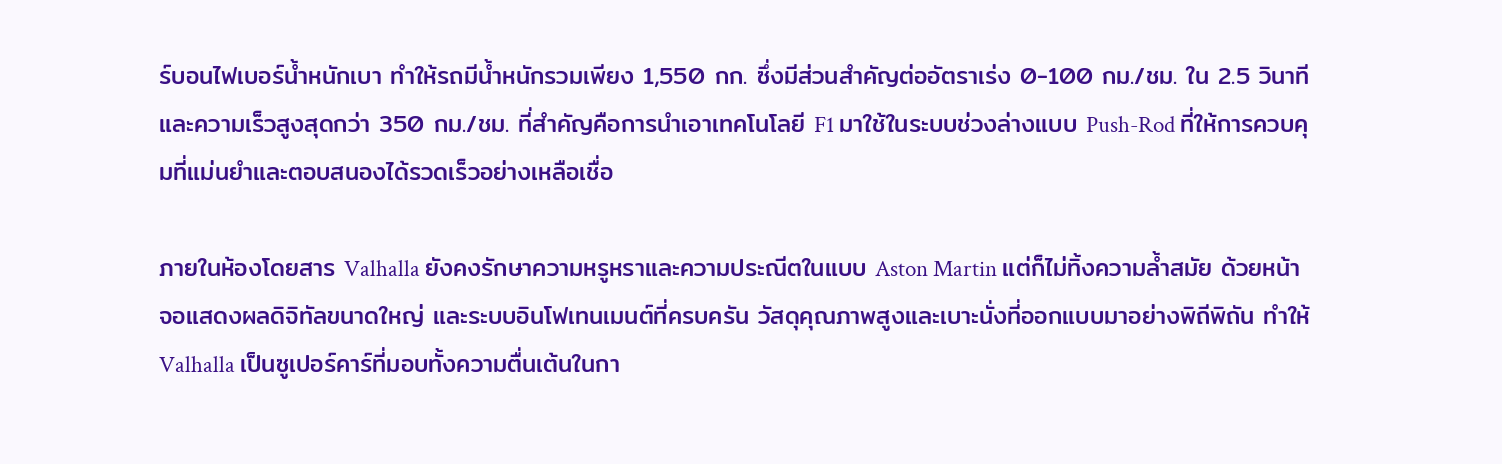ร์บอนไฟเบอร์น้ำหนักเบา ทำให้รถมีน้ำหนักรวมเพียง 1,550 กก. ซึ่งมีส่วนสำคัญต่ออัตราเร่ง 0-100 กม./ชม. ใน 2.5 วินาที และความเร็วสูงสุดกว่า 350 กม./ชม. ที่สำคัญคือการนำเอาเทคโนโลยี F1 มาใช้ในระบบช่วงล่างแบบ Push-Rod ที่ให้การควบคุมที่แม่นยำและตอบสนองได้รวดเร็วอย่างเหลือเชื่อ

ภายในห้องโดยสาร Valhalla ยังคงรักษาความหรูหราและความประณีตในแบบ Aston Martin แต่ก็ไม่ทิ้งความล้ำสมัย ด้วยหน้าจอแสดงผลดิจิทัลขนาดใหญ่ และระบบอินโฟเทนเมนต์ที่ครบครัน วัสดุคุณภาพสูงและเบาะนั่งที่ออกแบบมาอย่างพิถีพิถัน ทำให้ Valhalla เป็นซูเปอร์คาร์ที่มอบทั้งความตื่นเต้นในกา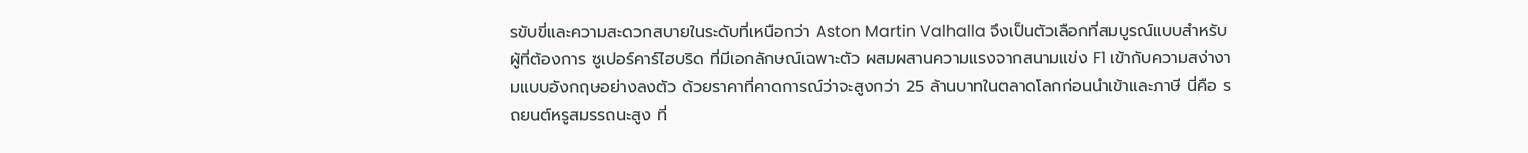รขับขี่และความสะดวกสบายในระดับที่เหนือกว่า Aston Martin Valhalla จึงเป็นตัวเลือกที่สมบูรณ์แบบสำหรับผู้ที่ต้องการ ซูเปอร์คาร์ไฮบริด ที่มีเอกลักษณ์เฉพาะตัว ผสมผสานความแรงจากสนามแข่ง F1 เข้ากับความสง่างามแบบอังกฤษอย่างลงตัว ด้วยราคาที่คาดการณ์ว่าจะสูงกว่า 25 ล้านบาทในตลาดโลกก่อนนำเข้าและภาษี นี่คือ รถยนต์หรูสมรรถนะสูง ที่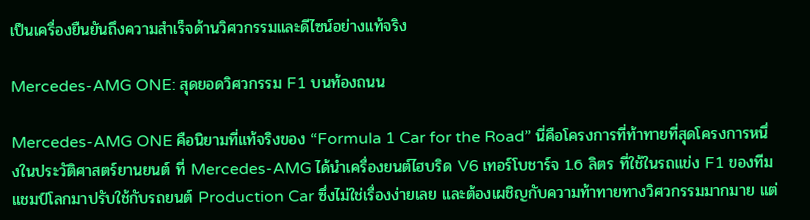เป็นเครื่องยืนยันถึงความสำเร็จด้านวิศวกรรมและดีไซน์อย่างแท้จริง

Mercedes-AMG ONE: สุดยอดวิศวกรรม F1 บนท้องถนน

Mercedes-AMG ONE คือนิยามที่แท้จริงของ “Formula 1 Car for the Road” นี่คือโครงการที่ท้าทายที่สุดโครงการหนึ่งในประวัติศาสตร์ยานยนต์ ที่ Mercedes-AMG ได้นำเครื่องยนต์ไฮบริด V6 เทอร์โบชาร์จ 1.6 ลิตร ที่ใช้ในรถแข่ง F1 ของทีมแชมป์โลกมาปรับใช้กับรถยนต์ Production Car ซึ่งไม่ใช่เรื่องง่ายเลย และต้องเผชิญกับความท้าทายทางวิศวกรรมมากมาย แต่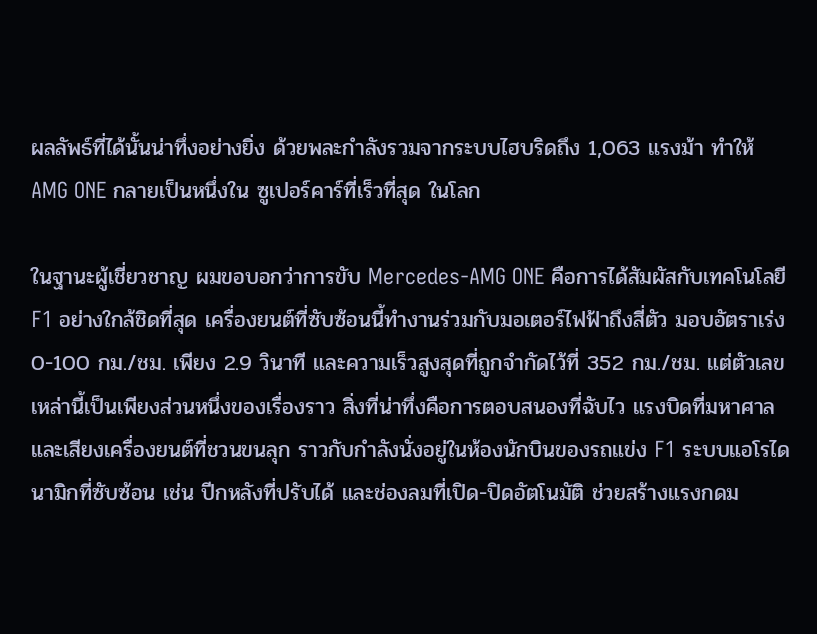ผลลัพธ์ที่ได้นั้นน่าทึ่งอย่างยิ่ง ด้วยพละกำลังรวมจากระบบไฮบริดถึง 1,063 แรงม้า ทำให้ AMG ONE กลายเป็นหนึ่งใน ซูเปอร์คาร์ที่เร็วที่สุด ในโลก

ในฐานะผู้เชี่ยวชาญ ผมขอบอกว่าการขับ Mercedes-AMG ONE คือการได้สัมผัสกับเทคโนโลยี F1 อย่างใกล้ชิดที่สุด เครื่องยนต์ที่ซับซ้อนนี้ทำงานร่วมกับมอเตอร์ไฟฟ้าถึงสี่ตัว มอบอัตราเร่ง 0-100 กม./ชม. เพียง 2.9 วินาที และความเร็วสูงสุดที่ถูกจำกัดไว้ที่ 352 กม./ชม. แต่ตัวเลขเหล่านี้เป็นเพียงส่วนหนึ่งของเรื่องราว สิ่งที่น่าทึ่งคือการตอบสนองที่ฉับไว แรงบิดที่มหาศาล และเสียงเครื่องยนต์ที่ชวนขนลุก ราวกับกำลังนั่งอยู่ในห้องนักบินของรถแข่ง F1 ระบบแอโรไดนามิกที่ซับซ้อน เช่น ปีกหลังที่ปรับได้ และช่องลมที่เปิด-ปิดอัตโนมัติ ช่วยสร้างแรงกดม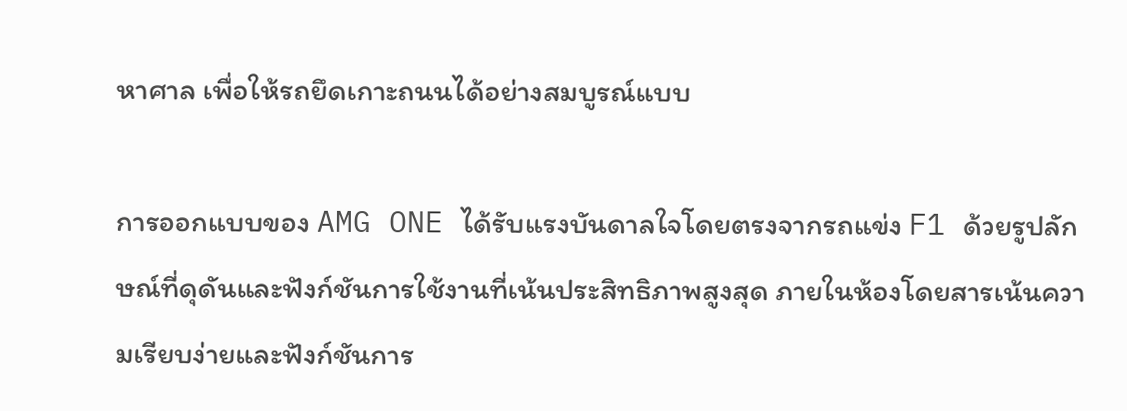หาศาล เพื่อให้รถยึดเกาะถนนได้อย่างสมบูรณ์แบบ

การออกแบบของ AMG ONE ได้รับแรงบันดาลใจโดยตรงจากรถแข่ง F1 ด้วยรูปลักษณ์ที่ดุดันและฟังก์ชันการใช้งานที่เน้นประสิทธิภาพสูงสุด ภายในห้องโดยสารเน้นความเรียบง่ายและฟังก์ชันการ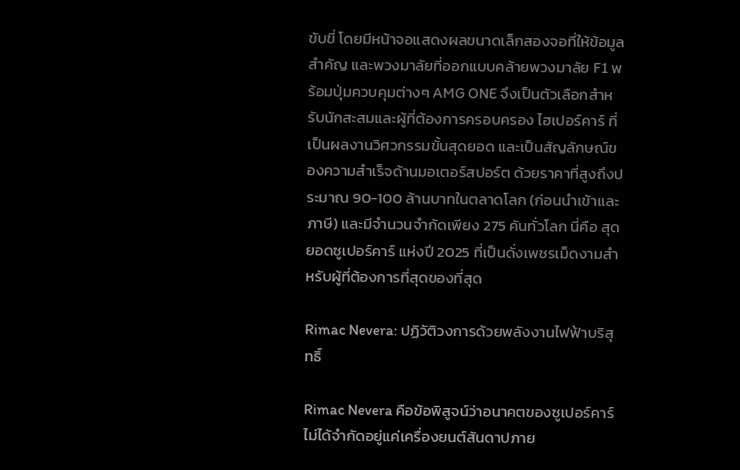ขับขี่ โดยมีหน้าจอแสดงผลขนาดเล็กสองจอที่ให้ข้อมูลสำคัญ และพวงมาลัยที่ออกแบบคล้ายพวงมาลัย F1 พร้อมปุ่มควบคุมต่างๆ AMG ONE จึงเป็นตัวเลือกสำหรับนักสะสมและผู้ที่ต้องการครอบครอง ไฮเปอร์คาร์ ที่เป็นผลงานวิศวกรรมขั้นสุดยอด และเป็นสัญลักษณ์ของความสำเร็จด้านมอเตอร์สปอร์ต ด้วยราคาที่สูงถึงประมาณ 90-100 ล้านบาทในตลาดโลก (ก่อนนำเข้าและภาษี) และมีจำนวนจำกัดเพียง 275 คันทั่วโลก นี่คือ สุดยอดซูเปอร์คาร์ แห่งปี 2025 ที่เป็นดั่งเพชรเม็ดงามสำหรับผู้ที่ต้องการที่สุดของที่สุด

Rimac Nevera: ปฏิวัติวงการด้วยพลังงานไฟฟ้าบริสุทธิ์

Rimac Nevera คือข้อพิสูจน์ว่าอนาคตของซูเปอร์คาร์ ไม่ได้จำกัดอยู่แค่เครื่องยนต์สันดาปภาย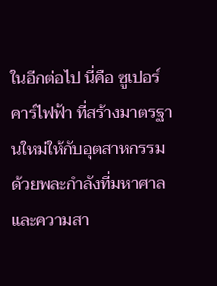ในอีกต่อไป นี่คือ ซูเปอร์คาร์ไฟฟ้า ที่สร้างมาตรฐานใหม่ให้กับอุตสาหกรรม ด้วยพละกำลังที่มหาศาลและความสา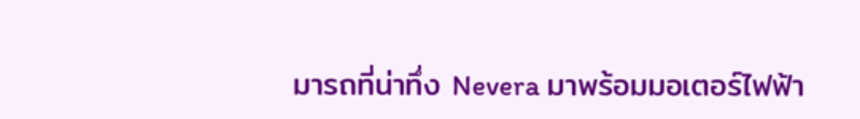มารถที่น่าทึ่ง Nevera มาพร้อมมอเตอร์ไฟฟ้า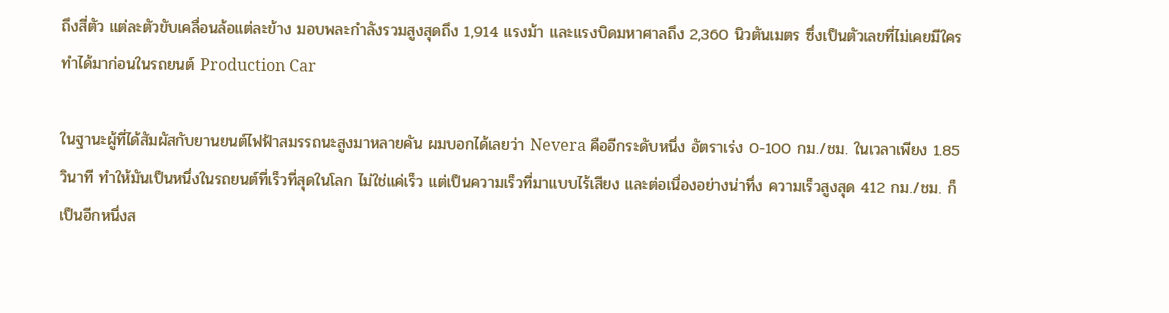ถึงสี่ตัว แต่ละตัวขับเคลื่อนล้อแต่ละข้าง มอบพละกำลังรวมสูงสุดถึง 1,914 แรงม้า และแรงบิดมหาศาลถึง 2,360 นิวตันเมตร ซึ่งเป็นตัวเลขที่ไม่เคยมีใครทำได้มาก่อนในรถยนต์ Production Car

ในฐานะผู้ที่ได้สัมผัสกับยานยนต์ไฟฟ้าสมรรถนะสูงมาหลายคัน ผมบอกได้เลยว่า Nevera คืออีกระดับหนึ่ง อัตราเร่ง 0-100 กม./ชม. ในเวลาเพียง 1.85 วินาที ทำให้มันเป็นหนึ่งในรถยนต์ที่เร็วที่สุดในโลก ไม่ใช่แค่เร็ว แต่เป็นความเร็วที่มาแบบไร้เสียง และต่อเนื่องอย่างน่าทึ่ง ความเร็วสูงสุด 412 กม./ชม. ก็เป็นอีกหนึ่งส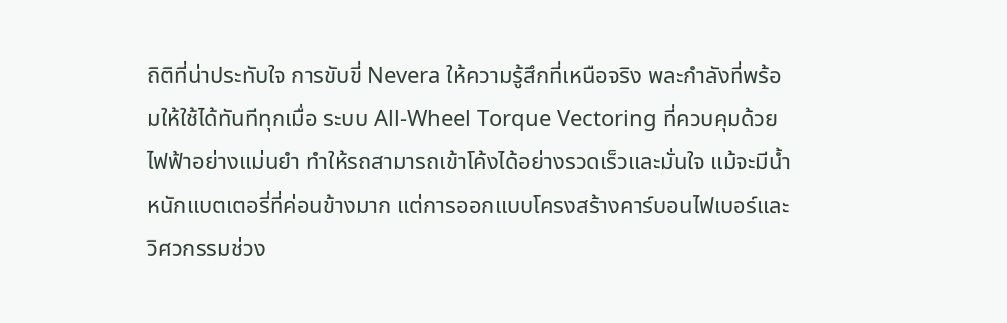ถิติที่น่าประทับใจ การขับขี่ Nevera ให้ความรู้สึกที่เหนือจริง พละกำลังที่พร้อมให้ใช้ได้ทันทีทุกเมื่อ ระบบ All-Wheel Torque Vectoring ที่ควบคุมด้วยไฟฟ้าอย่างแม่นยำ ทำให้รถสามารถเข้าโค้งได้อย่างรวดเร็วและมั่นใจ แม้จะมีน้ำหนักแบตเตอรี่ที่ค่อนข้างมาก แต่การออกแบบโครงสร้างคาร์บอนไฟเบอร์และวิศวกรรมช่วง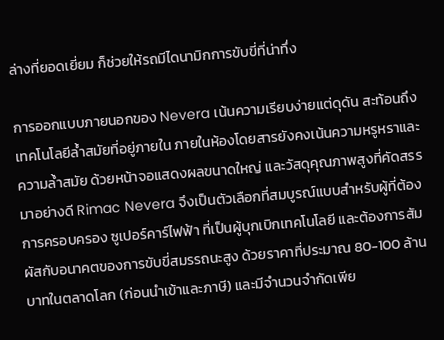ล่างที่ยอดเยี่ยม ก็ช่วยให้รถมีไดนามิกการขับขี่ที่น่าทึ่ง

การออกแบบภายนอกของ Nevera เน้นความเรียบง่ายแต่ดุดัน สะท้อนถึงเทคโนโลยีล้ำสมัยที่อยู่ภายใน ภายในห้องโดยสารยังคงเน้นความหรูหราและความล้ำสมัย ด้วยหน้าจอแสดงผลขนาดใหญ่ และวัสดุคุณภาพสูงที่คัดสรรมาอย่างดี Rimac Nevera จึงเป็นตัวเลือกที่สมบูรณ์แบบสำหรับผู้ที่ต้องการครอบครอง ซูเปอร์คาร์ไฟฟ้า ที่เป็นผู้บุกเบิกเทคโนโลยี และต้องการสัมผัสกับอนาคตของการขับขี่สมรรถนะสูง ด้วยราคาที่ประมาณ 80-100 ล้านบาทในตลาดโลก (ก่อนนำเข้าและภาษี) และมีจำนวนจำกัดเพีย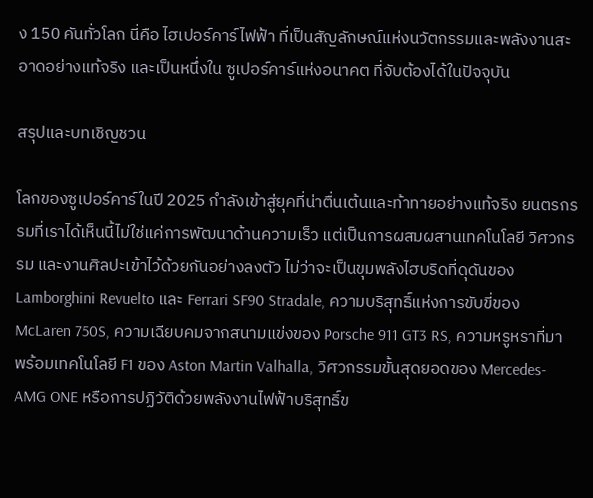ง 150 คันทั่วโลก นี่คือ ไฮเปอร์คาร์ไฟฟ้า ที่เป็นสัญลักษณ์แห่งนวัตกรรมและพลังงานสะอาดอย่างแท้จริง และเป็นหนึ่งใน ซูเปอร์คาร์แห่งอนาคต ที่จับต้องได้ในปัจจุบัน

สรุปและบทเชิญชวน

โลกของซูเปอร์คาร์ในปี 2025 กำลังเข้าสู่ยุคที่น่าตื่นเต้นและท้าทายอย่างแท้จริง ยนตรกรรมที่เราได้เห็นนี้ไม่ใช่แค่การพัฒนาด้านความเร็ว แต่เป็นการผสมผสานเทคโนโลยี วิศวกรรม และงานศิลปะเข้าไว้ด้วยกันอย่างลงตัว ไม่ว่าจะเป็นขุมพลังไฮบริดที่ดุดันของ Lamborghini Revuelto และ Ferrari SF90 Stradale, ความบริสุทธิ์แห่งการขับขี่ของ McLaren 750S, ความเฉียบคมจากสนามแข่งของ Porsche 911 GT3 RS, ความหรูหราที่มาพร้อมเทคโนโลยี F1 ของ Aston Martin Valhalla, วิศวกรรมขั้นสุดยอดของ Mercedes-AMG ONE หรือการปฏิวัติด้วยพลังงานไฟฟ้าบริสุทธิ์ข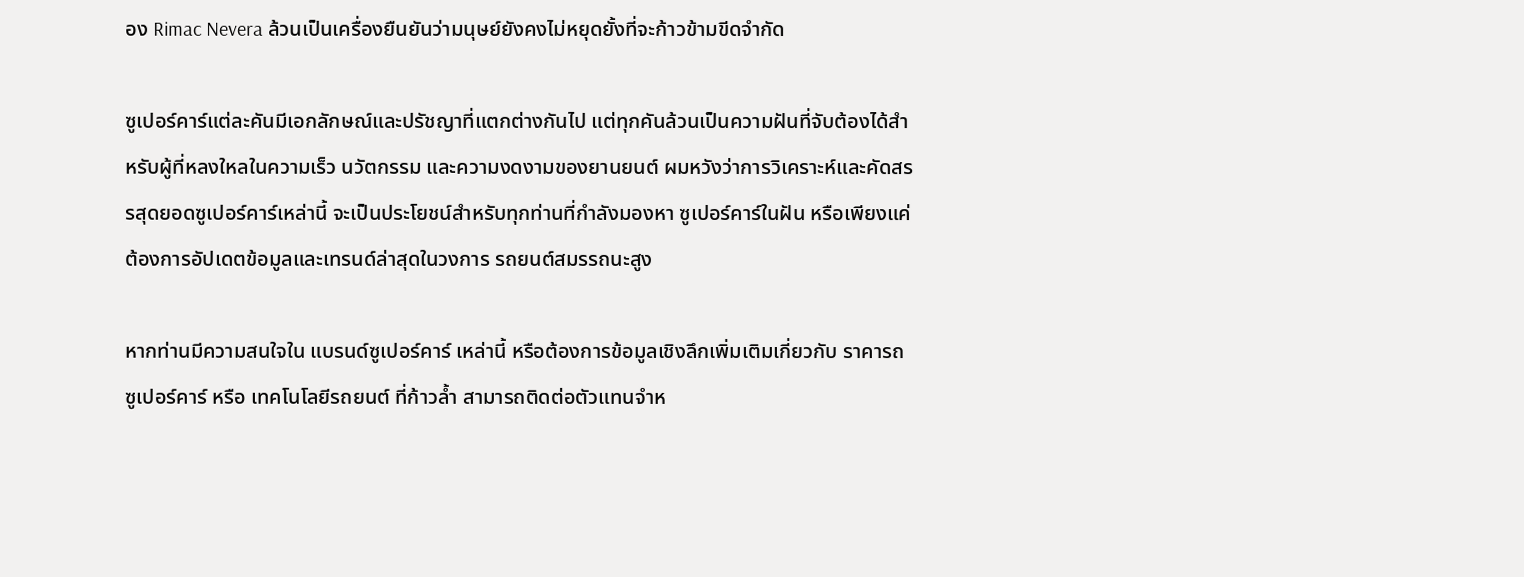อง Rimac Nevera ล้วนเป็นเครื่องยืนยันว่ามนุษย์ยังคงไม่หยุดยั้งที่จะก้าวข้ามขีดจำกัด

ซูเปอร์คาร์แต่ละคันมีเอกลักษณ์และปรัชญาที่แตกต่างกันไป แต่ทุกคันล้วนเป็นความฝันที่จับต้องได้สำหรับผู้ที่หลงใหลในความเร็ว นวัตกรรม และความงดงามของยานยนต์ ผมหวังว่าการวิเคราะห์และคัดสรรสุดยอดซูเปอร์คาร์เหล่านี้ จะเป็นประโยชน์สำหรับทุกท่านที่กำลังมองหา ซูเปอร์คาร์ในฝัน หรือเพียงแค่ต้องการอัปเดตข้อมูลและเทรนด์ล่าสุดในวงการ รถยนต์สมรรถนะสูง

หากท่านมีความสนใจใน แบรนด์ซูเปอร์คาร์ เหล่านี้ หรือต้องการข้อมูลเชิงลึกเพิ่มเติมเกี่ยวกับ ราคารถซูเปอร์คาร์ หรือ เทคโนโลยีรถยนต์ ที่ก้าวล้ำ สามารถติดต่อตัวแทนจำห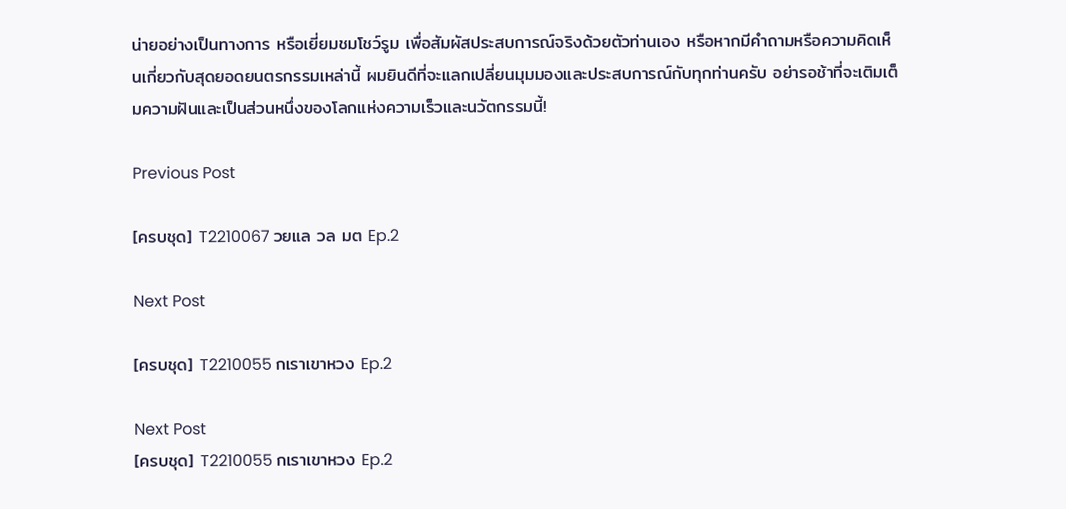น่ายอย่างเป็นทางการ หรือเยี่ยมชมโชว์รูม เพื่อสัมผัสประสบการณ์จริงด้วยตัวท่านเอง หรือหากมีคำถามหรือความคิดเห็นเกี่ยวกับสุดยอดยนตรกรรมเหล่านี้ ผมยินดีที่จะแลกเปลี่ยนมุมมองและประสบการณ์กับทุกท่านครับ อย่ารอช้าที่จะเติมเต็มความฝันและเป็นส่วนหนึ่งของโลกแห่งความเร็วและนวัตกรรมนี้!

Previous Post

[ครบชุด] T2210067 วยแล วล มต Ep.2

Next Post

[ครบชุด] T2210055 กเราเขาหวง Ep.2

Next Post
[ครบชุด] T2210055 กเราเขาหวง Ep.2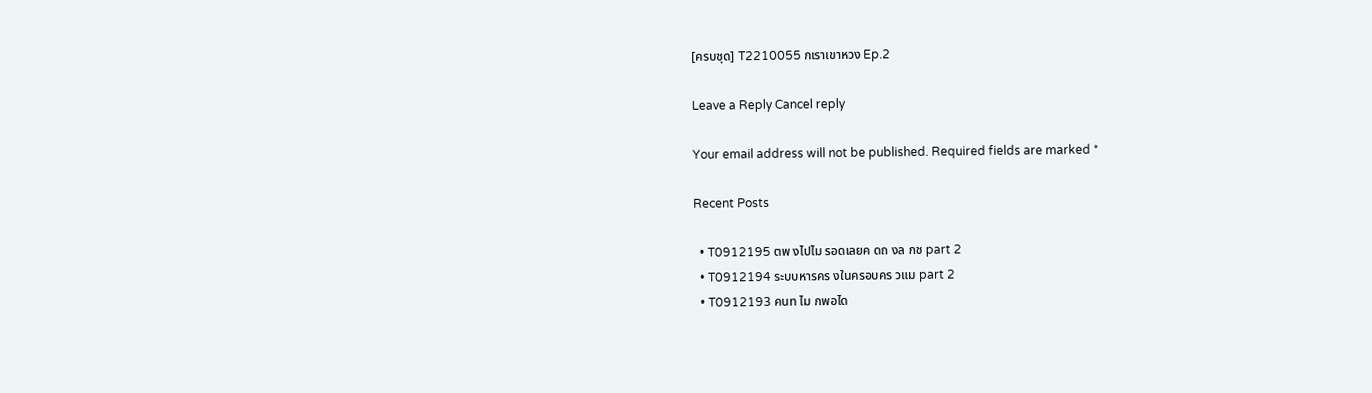[ครบชุด] T2210055 กเราเขาหวง Ep.2

Leave a Reply Cancel reply

Your email address will not be published. Required fields are marked *

Recent Posts

  • T0912195 ตพ งไปไม รอดเลยค ดถ งล กช part 2
  • T0912194 ระบบหารคร งในครอบคร วแม part 2
  • T0912193 คนท ไม กพอได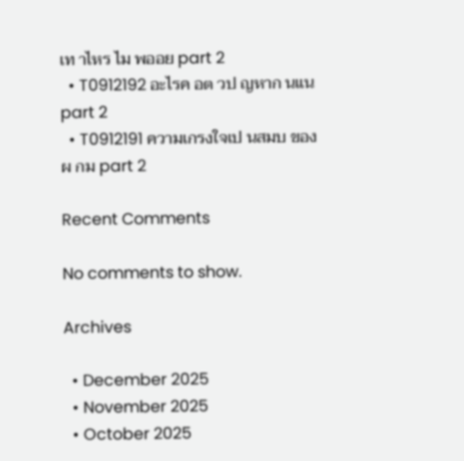เท าไหร ไม พออย part 2
  • T0912192 อะไรค อต วป ญหาก นแน part 2
  • T0912191 ความเกรงใจเป นสมบ ของผ กม part 2

Recent Comments

No comments to show.

Archives

  • December 2025
  • November 2025
  • October 2025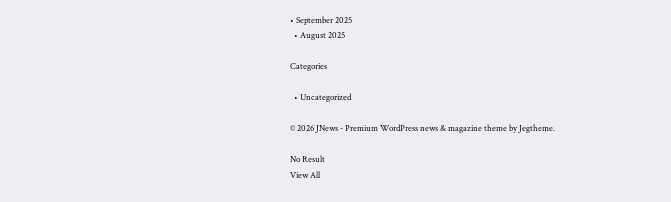• September 2025
  • August 2025

Categories

  • Uncategorized

© 2026 JNews - Premium WordPress news & magazine theme by Jegtheme.

No Result
View All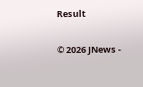Result

© 2026 JNews -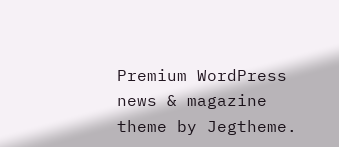Premium WordPress news & magazine theme by Jegtheme.